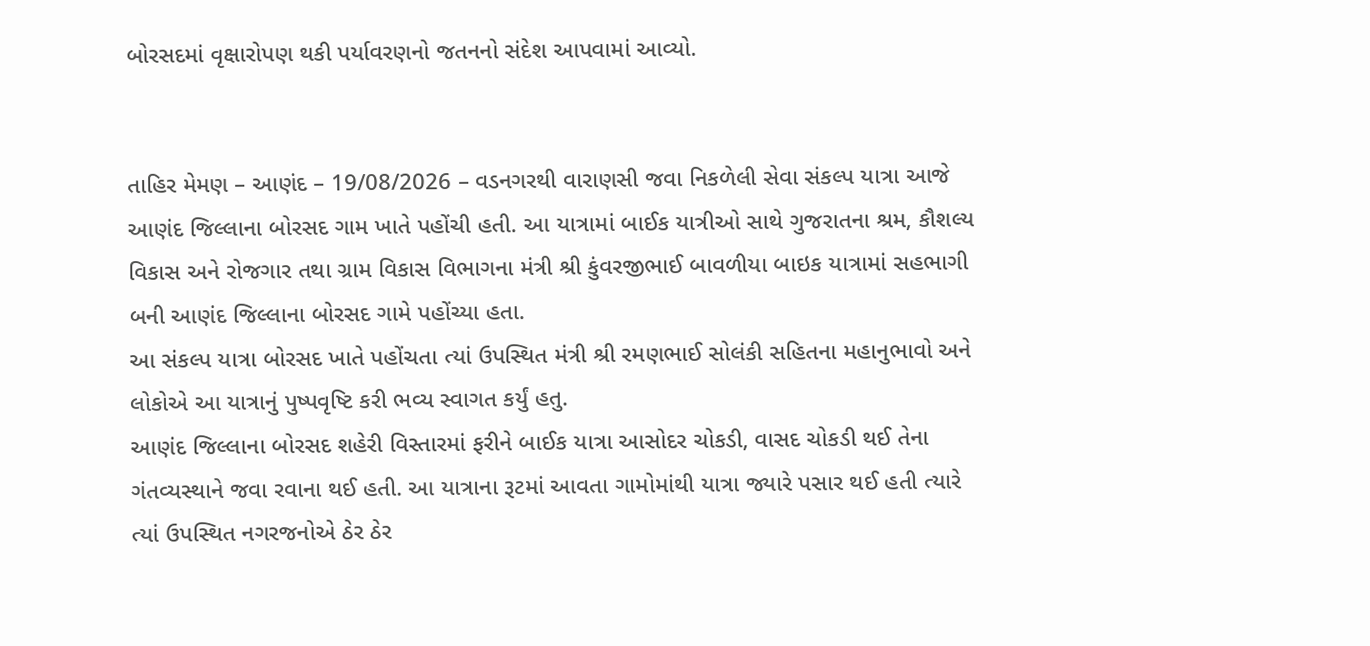બોરસદમાં વૃક્ષારોપણ થકી પર્યાવરણનો જતનનો સંદેશ આપવામાં આવ્યો.


તાહિર મેમણ – આણંદ – 19/08/2026 – વડનગરથી વારાણસી જવા નિકળેલી સેવા સંકલ્પ યાત્રા આજે આણંદ જિલ્લાના બોરસદ ગામ ખાતે પહોંચી હતી. આ યાત્રામાં બાઈક યાત્રીઓ સાથે ગુજરાતના શ્રમ, કૌશલ્ય વિકાસ અને રોજગાર તથા ગ્રામ વિકાસ વિભાગના મંત્રી શ્રી કુંવરજીભાઈ બાવળીયા બાઇક યાત્રામાં સહભાગી બની આણંદ જિલ્લાના બોરસદ ગામે પહોંચ્યા હતા.
આ સંકલ્પ યાત્રા બોરસદ ખાતે પહોંચતા ત્યાં ઉપસ્થિત મંત્રી શ્રી રમણભાઈ સોલંકી સહિતના મહાનુભાવો અને લોકોએ આ યાત્રાનું પુષ્પવૃષ્ટિ કરી ભવ્ય સ્વાગત કર્યું હતુ.
આણંદ જિલ્લાના બોરસદ શહેરી વિસ્તારમાં ફરીને બાઈક યાત્રા આસોદર ચોકડી, વાસદ ચોકડી થઈ તેના ગંતવ્યસ્થાને જવા રવાના થઈ હતી. આ યાત્રાના રૂટમાં આવતા ગામોમાંથી યાત્રા જ્યારે પસાર થઈ હતી ત્યારે ત્યાં ઉપસ્થિત નગરજનોએ ઠેર ઠેર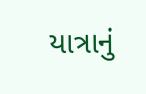યાત્રાનું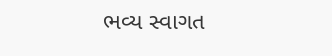ભવ્ય સ્વાગત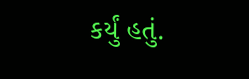કર્યું હતું.